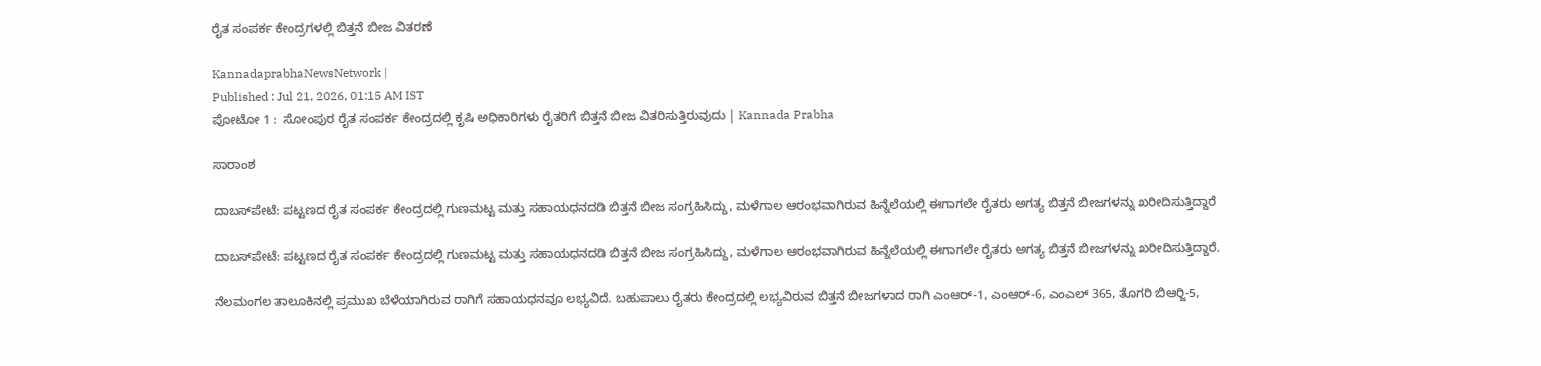ರೈತ ಸಂಪರ್ಕ ಕೇಂದ್ರಗಳಲ್ಲಿ ಬಿತ್ತನೆ ಬೀಜ ವಿತರಣೆ

KannadaprabhaNewsNetwork |
Published : Jul 21, 2026, 01:15 AM IST
ಪೋಟೋ 1 :  ಸೋಂಪುರ ರೈತ ಸಂಪರ್ಕ ಕೇಂದ್ರದಲ್ಲಿ ಕೃಷಿ ಅಧಿಕಾರಿಗಳು ರೈತರಿಗೆ ಬಿತ್ತನೆ ಬೀಜ ವಿತರಿಸುತ್ತಿರುವುದು | Kannada Prabha

ಸಾರಾಂಶ

ದಾಬಸ್‍ಪೇಟೆ: ಪಟ್ಟಣದ ರೈತ ಸಂಪರ್ಕ ಕೇಂದ್ರದಲ್ಲಿ ಗುಣಮಟ್ಟ ಮತ್ತು ಸಹಾಯಧನದಡಿ ಬಿತ್ತನೆ ಬೀಜ ಸಂಗ್ರಹಿಸಿದ್ದು, ಮಳೆಗಾಲ ಆರಂಭವಾಗಿರುವ ಹಿನ್ನೆಲೆಯಲ್ಲಿ ಈಗಾಗಲೇ ರೈತರು ಅಗತ್ಯ ಬಿತ್ತನೆ ಬೀಜಗಳನ್ನು ಖರೀದಿಸುತ್ತಿದ್ದಾರೆ

ದಾಬಸ್‍ಪೇಟೆ: ಪಟ್ಟಣದ ರೈತ ಸಂಪರ್ಕ ಕೇಂದ್ರದಲ್ಲಿ ಗುಣಮಟ್ಟ ಮತ್ತು ಸಹಾಯಧನದಡಿ ಬಿತ್ತನೆ ಬೀಜ ಸಂಗ್ರಹಿಸಿದ್ದು, ಮಳೆಗಾಲ ಆರಂಭವಾಗಿರುವ ಹಿನ್ನೆಲೆಯಲ್ಲಿ ಈಗಾಗಲೇ ರೈತರು ಅಗತ್ಯ ಬಿತ್ತನೆ ಬೀಜಗಳನ್ನು ಖರೀದಿಸುತ್ತಿದ್ದಾರೆ.

ನೆಲಮಂಗಲ ತಾಲೂಕಿನಲ್ಲಿ ಪ್ರಮುಖ ಬೆಳೆಯಾಗಿರುವ ರಾಗಿಗೆ ಸಹಾಯಧನವೂ ಲಭ್ಯವಿದೆ. ಬಹುಪಾಲು ರೈತರು ಕೇಂದ್ರದಲ್ಲಿ ಲಭ್ಯವಿರುವ ಬಿತ್ತನೆ ಬೀಜಗಳಾದ ರಾಗಿ ಎಂಆರ್-1, ಎಂಆರ್-6, ಎಂಎಲ್ 365, ತೊಗರಿ ಬಿಆರ್‍ಜಿ-5,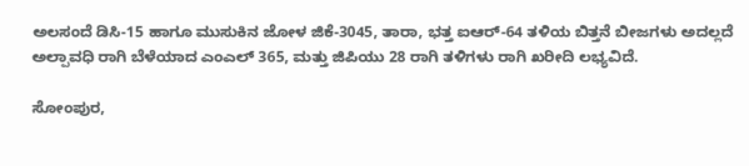ಅಲಸಂದೆ ಡಿಸಿ-15 ಹಾಗೂ ಮುಸುಕಿನ ಜೋಳ ಜಿಕೆ-3045, ತಾರಾ, ಭತ್ತ ಐಆರ್-64 ತಳಿಯ ಬಿತ್ತನೆ ಬೀಜಗಳು ಅದಲ್ಲದೆ ಅಲ್ಪಾವಧಿ ರಾಗಿ ಬೆಳೆಯಾದ ಎಂಎಲ್ 365, ಮತ್ತು ಜಿಪಿಯು 28 ರಾಗಿ ತಳಿಗಳು ರಾಗಿ ಖರೀದಿ ಲಭ್ಯವಿದೆ.

ಸೋಂಪುರ,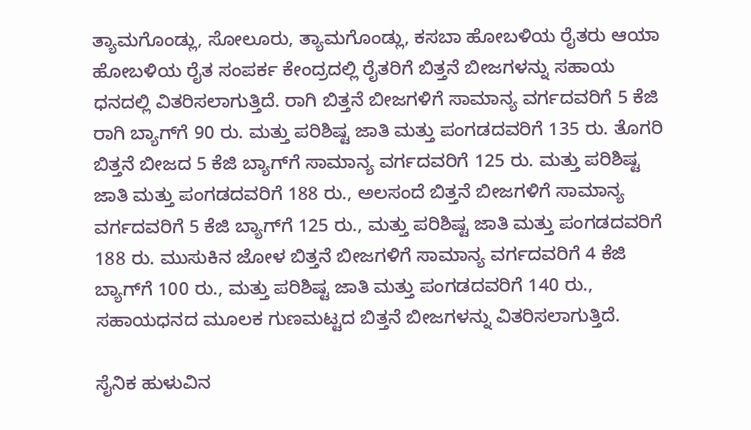ತ್ಯಾಮಗೊಂಡ್ಲು, ಸೋಲೂರು, ತ್ಯಾಮಗೊಂಡ್ಲು, ಕಸಬಾ ಹೋಬಳಿಯ ರೈತರು ಆಯಾ ಹೋಬಳಿಯ ರೈತ ಸಂಪರ್ಕ ಕೇಂದ್ರದಲ್ಲಿ ರೈತರಿಗೆ ಬಿತ್ತನೆ ಬೀಜಗಳನ್ನು ಸಹಾಯ ಧನದಲ್ಲಿ ವಿತರಿಸಲಾಗುತ್ತಿದೆ. ರಾಗಿ ಬಿತ್ತನೆ ಬೀಜಗಳಿಗೆ ಸಾಮಾನ್ಯ ವರ್ಗದವರಿಗೆ 5 ಕೆಜಿ ರಾಗಿ ಬ್ಯಾಗ್‍ಗೆ 90 ರು. ಮತ್ತು ಪರಿಶಿಷ್ಟ ಜಾತಿ ಮತ್ತು ಪಂಗಡದವರಿಗೆ 135 ರು. ತೊಗರಿ ಬಿತ್ತನೆ ಬೀಜದ 5 ಕೆಜಿ ಬ್ಯಾಗ್‍ಗೆ ಸಾಮಾನ್ಯ ವರ್ಗದವರಿಗೆ 125 ರು. ಮತ್ತು ಪರಿಶಿಷ್ಟ ಜಾತಿ ಮತ್ತು ಪಂಗಡದವರಿಗೆ 188 ರು., ಅಲಸಂದೆ ಬಿತ್ತನೆ ಬೀಜಗಳಿಗೆ ಸಾಮಾನ್ಯ ವರ್ಗದವರಿಗೆ 5 ಕೆಜಿ ಬ್ಯಾಗ್‍ಗೆ 125 ರು., ಮತ್ತು ಪರಿಶಿಷ್ಟ ಜಾತಿ ಮತ್ತು ಪಂಗಡದವರಿಗೆ 188 ರು. ಮುಸುಕಿನ ಜೋಳ ಬಿತ್ತನೆ ಬೀಜಗಳಿಗೆ ಸಾಮಾನ್ಯ ವರ್ಗದವರಿಗೆ 4 ಕೆಜಿ ಬ್ಯಾಗ್‍ಗೆ 100 ರು., ಮತ್ತು ಪರಿಶಿಷ್ಟ ಜಾತಿ ಮತ್ತು ಪಂಗಡದವರಿಗೆ 140 ರು., ಸಹಾಯಧನದ ಮೂಲಕ ಗುಣಮಟ್ಟದ ಬಿತ್ತನೆ ಬೀಜಗಳನ್ನು ವಿತರಿಸಲಾಗುತ್ತಿದೆ.

ಸೈನಿಕ ಹುಳುವಿನ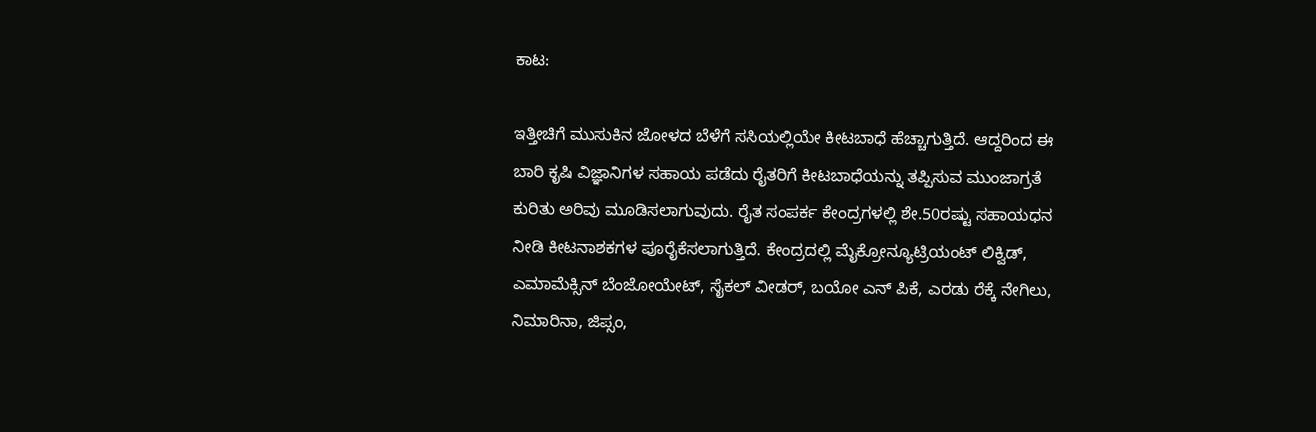ಕಾಟ:

ಇತ್ತೀಚಿಗೆ ಮುಸುಕಿನ ಜೋಳದ ಬೆಳೆಗೆ ಸಸಿಯಲ್ಲಿಯೇ ಕೀಟಬಾಧೆ ಹೆಚ್ಚಾಗುತ್ತಿದೆ. ಆದ್ದರಿಂದ ಈ ಬಾರಿ ಕೃಷಿ ವಿಜ್ಞಾನಿಗಳ ಸಹಾಯ ಪಡೆದು ರೈತರಿಗೆ ಕೀಟಬಾಧೆಯನ್ನು ತಪ್ಪಿಸುವ ಮುಂಜಾಗ್ರತೆ ಕುರಿತು ಅರಿವು ಮೂಡಿಸಲಾಗುವುದು. ರೈತ ಸಂಪರ್ಕ ಕೇಂದ್ರಗಳಲ್ಲಿ ಶೇ.50ರಷ್ಟು ಸಹಾಯಧನ ನೀಡಿ ಕೀಟನಾಶಕಗಳ ಪೂರೈಕೆಸಲಾಗುತ್ತಿದೆ. ಕೇಂದ್ರದಲ್ಲಿ ಮೈಕ್ರೋನ್ಯೂಟ್ರಿಯಂಟ್ ಲಿಕ್ವಿಡ್, ಎಮಾಮೆಕ್ಸಿನ್ ಬೆಂಜೋಯೇಟ್, ಸೈಕಲ್ ವೀಡರ್, ಬಯೋ ಎನ್ ಪಿಕೆ, ಎರಡು ರೆಕ್ಕೆ ನೇಗಿಲು, ನಿಮಾರಿನಾ, ಜಿಪ್ಸಂ,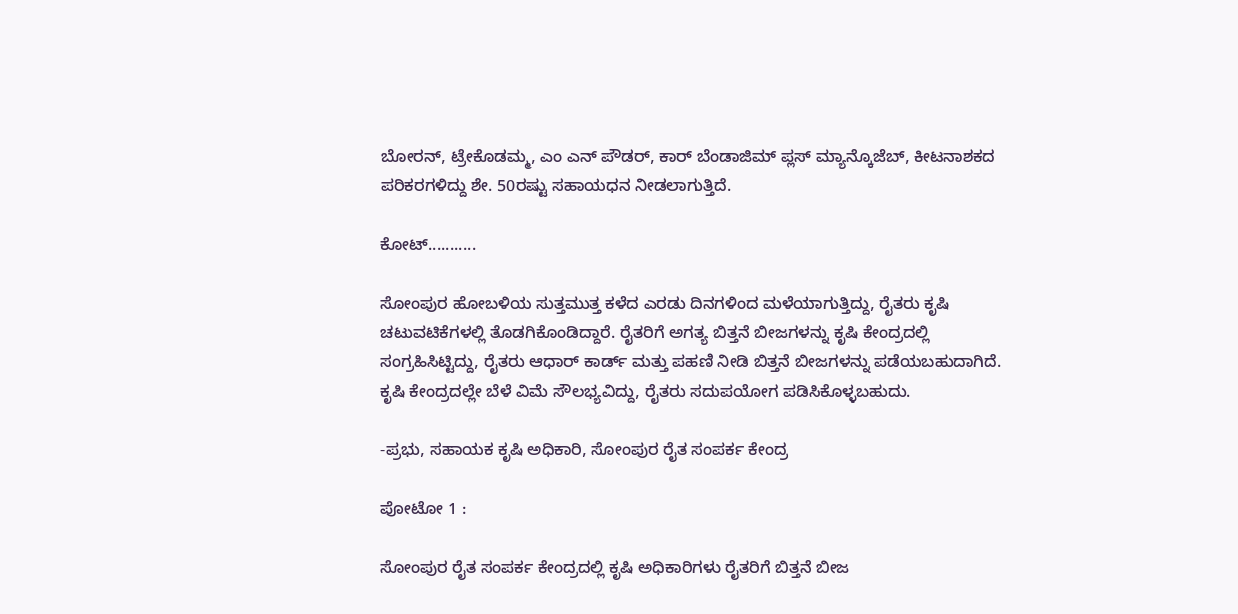ಬೋರನ್, ಟ್ರೇಕೊಡಮ್ಮ, ಎಂ ಎನ್ ಪೌಡರ್, ಕಾರ್ ಬೆಂಡಾಜಿಮ್ ಪ್ಲಸ್ ಮ್ಯಾನ್ಕೊಜೆಬ್, ಕೀಟನಾಶಕದ ಪರಿಕರಗಳಿದ್ದು ಶೇ. 50ರಷ್ಟು ಸಹಾಯಧನ ನೀಡಲಾಗುತ್ತಿದೆ.

ಕೋಟ್...........

ಸೋಂಪುರ ಹೋಬಳಿಯ ಸುತ್ತಮುತ್ತ ಕಳೆದ ಎರಡು ದಿನಗಳಿಂದ ಮಳೆಯಾಗುತ್ತಿದ್ದು, ರೈತರು ಕೃಷಿ ಚಟುವಟಿಕೆಗಳಲ್ಲಿ ತೊಡಗಿಕೊಂಡಿದ್ದಾರೆ. ರೈತರಿಗೆ ಅಗತ್ಯ ಬಿತ್ತನೆ ಬೀಜಗಳನ್ನು ಕೃಷಿ ಕೇಂದ್ರದಲ್ಲಿ ಸಂಗ್ರಹಿಸಿಟ್ಟಿದ್ದು, ರೈತರು ಆಧಾರ್ ಕಾರ್ಡ್ ಮತ್ತು ಪಹಣಿ ನೀಡಿ ಬಿತ್ತನೆ ಬೀಜಗಳನ್ನು ಪಡೆಯಬಹುದಾಗಿದೆ. ಕೃಷಿ ಕೇಂದ್ರದಲ್ಲೇ ಬೆಳೆ ವಿಮೆ ಸೌಲಭ್ಯವಿದ್ದು, ರೈತರು ಸದುಪಯೋಗ ಪಡಿಸಿಕೊಳ್ಳಬಹುದು.

-ಪ್ರಭು, ಸಹಾಯಕ ಕೃಷಿ ಅಧಿಕಾರಿ, ಸೋಂಪುರ ರೈತ ಸಂಪರ್ಕ ಕೇಂದ್ರ

ಪೋಟೋ 1 :

ಸೋಂಪುರ ರೈತ ಸಂಪರ್ಕ ಕೇಂದ್ರದಲ್ಲಿ ಕೃಷಿ ಅಧಿಕಾರಿಗಳು ರೈತರಿಗೆ ಬಿತ್ತನೆ ಬೀಜ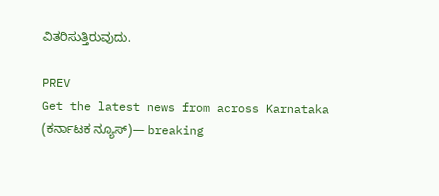ವಿತರಿಸುತ್ತಿರುವುದು.

PREV
Get the latest news from across Karnataka (ಕರ್ನಾಟಕ ನ್ಯೂಸ್)— breaking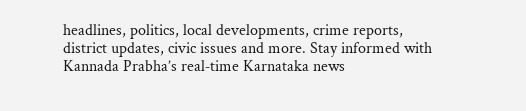headlines, politics, local developments, crime reports, district updates, civic issues and more. Stay informed with Kannada Prabha’s real‑time Karnataka news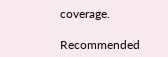coverage.

Recommended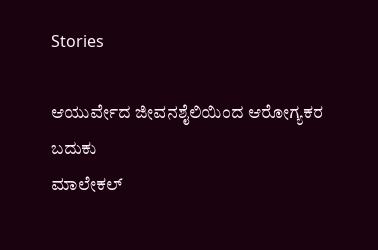Stories

ಆಯುರ್ವೇದ ಜೀವನಶೈಲಿಯಿಂದ ಆರೋಗ್ಯಕರ ಬದುಕು
ಮಾಲೇಕಲ್‌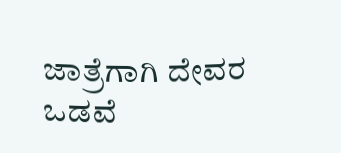ಜಾತ್ರೆಗಾಗಿ ದೇವರ ಒಡವೆ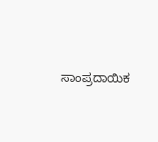ಸಾಂಪ್ರದಾಯಿಕ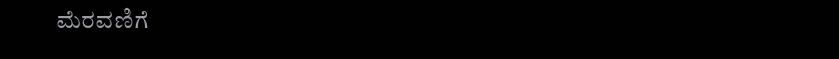ಮೆರವಣಿಗೆ